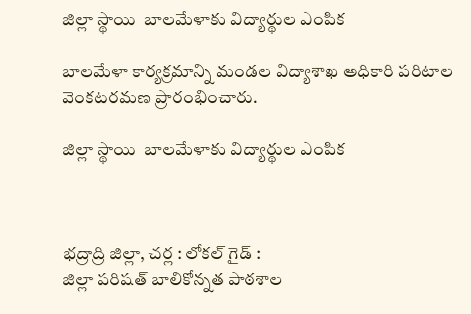జిల్లా స్థాయి  బాలమేళాకు విద్యార్థుల ఎంపిక

బాలమేళా కార్యక్రమాన్ని మండల విద్యాశాఖ అధికారి పరిటాల వెంకటరమణ ప్రారంభించారు.

జిల్లా స్థాయి  బాలమేళాకు విద్యార్థుల ఎంపిక



భద్రాద్రి జిల్లా, చర్ల : లోకల్ గైడ్ :
జిల్లా పరిషత్ బాలికోన్నత పాఠశాల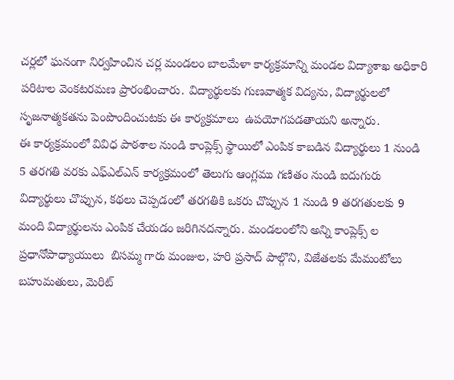చర్లలో ఘనంగా నిర్వహించిన చర్ల మండలం బాలమేళా కార్యక్రమాన్ని మండల విద్యాశాఖ అధికారి పరిటాల వెంకటరమణ ప్రారంభించారు. విద్యార్థులకు గుణవాత్మక విద్యను, విద్యార్థులలో సృజనాత్మకతను పెంపొందించుటకు ఈ కార్యక్రమాలు  ఉపయోగపడతాయని అన్నారు.
ఈ కార్యక్రమంలో వివిధ పాఠశాల నుండి కాంప్లెక్స్ స్థాయిలో ఎంపిక కాబడిన విద్యార్థులు 1 నుండి 5 తరగతి వరకు ఎఫ్ఎల్ఎన్ కార్యక్రమంలో తెలుగు ఆంగ్లము గణితం నుండి ఐదుగురు  విద్యార్థులు చొప్పున, కథలు చెప్పడంలో తరగతికి ఒకరు చొప్పున 1 నుండి 9 తరగతులకు 9 మంది విద్యార్థులను ఎంపిక చేయడం జరిగినదన్నారు. మండలంలోని అన్ని కాంప్లెక్స్ ల ప్రధానోపాధ్యాయులు  బిసమ్మ గారు మంజుల, హరి ప్రసాద్ పాల్గొని, విజేతలకు మేమంటోలు బహుమతులు, మెరిట్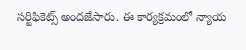సర్టిఫికెట్స్ అందజేసారు. ఈ కార్యక్రమంలో న్యాయ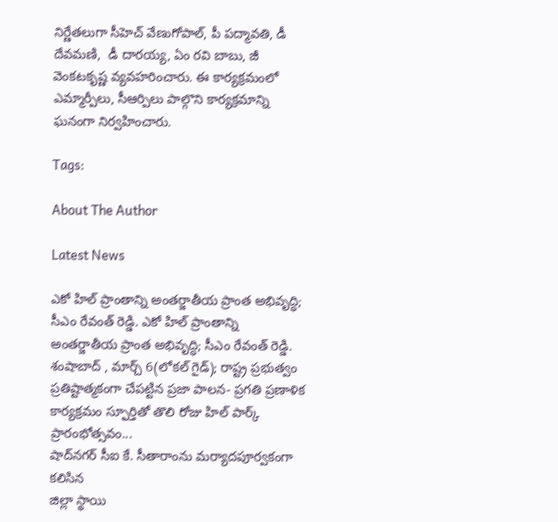నిర్ణేతలుగా సీహెచ్ వేణుగోపాల్, పీ పద్మావతి, డీ దేవమణి,  డీ దారయ్య, ఏం రవి బాబు, జీ వెంకటకృష్ణ వ్యవహరించారు. ఈ కార్యక్రమంలో ఎమ్మార్పీలు, సీఆర్పిలు పాల్గొని కార్యక్రమాన్ని ఘనంగా నిర్వహించారు.

Tags:

About The Author

Latest News

ఎకో హిల్ ప్రాంతాన్ని అంతర్జాతీయ ప్రాంత అభివృద్ధి; సీఎం రేవంత్ రెడ్డి. ఎకో హిల్ ప్రాంతాన్ని అంతర్జాతీయ ప్రాంత అభివృద్ధి; సీఎం రేవంత్ రెడ్డి.
శంషాబాద్ , మార్చ్ 6(లోకల్ గైడ్); రాష్ట్ర ప్రభుత్వం ప్రతిష్టాత్మకంగా చేపట్టిన ప్రజా పాలన- ప్రగతి ప్రణాళిక కార్యక్రమం స్ఫూర్తితో తొలి రోజు హిల్ పార్క్ ప్రారంభోత్సవం...
షాద్‌నగర్ సీఐ కే. సీతారాంను మర్యాదపూర్వకంగా కలిసిన
జిల్లా స్థాయి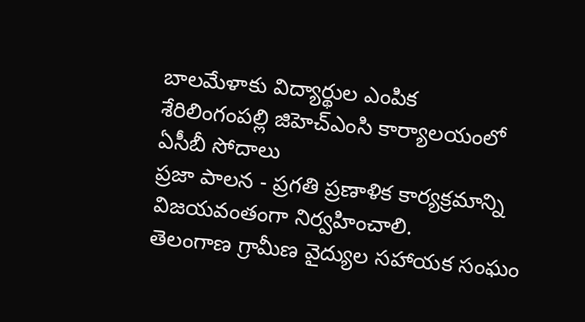బాలమేళాకు విద్యార్థుల ఎంపిక
శేరిలింగంపల్లి జిహెచ్ఎంసి కార్యాలయంలో ఏసీబీ సోదాలు
ప్రజా పాలన - ప్రగతి ప్రణాళిక కార్యక్రమాన్ని విజయవంతంగా నిర్వహించాలి.
తెలంగాణ గ్రామీణ వైద్యుల సహాయక సంఘం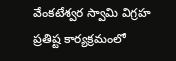వేంకటేశ్వర స్వామి విగ్రహ ప్రతిష్ట కార్యక్రమంలో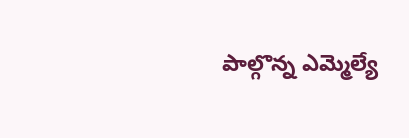పాల్గొన్న ఎమ్మెల్యే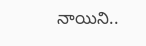నాయిని..